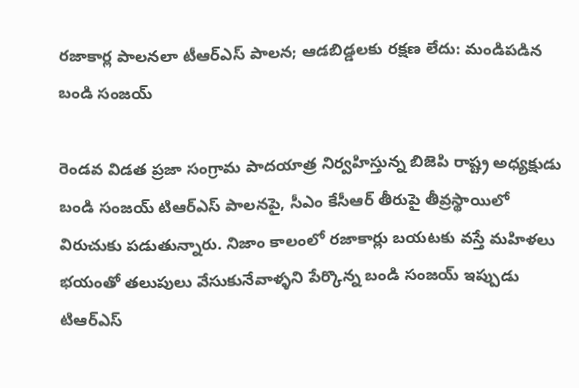రజాకార్ల పాలనలా టీఆర్ఎస్ పాలన; ఆడబిడ్డలకు రక్షణ లేదు: మండిపడిన బండి సంజయ్

రెండవ విడత ప్రజా సంగ్రామ పాదయాత్ర నిర్వహిస్తున్న బిజెపి రాష్ట్ర అధ్యక్షుడు బండి సంజయ్ టిఆర్ఎస్ పాలనపై, సీఎం కేసీఆర్ తీరుపై తీవ్రస్థాయిలో విరుచుకు పడుతున్నారు. నిజాం కాలంలో రజాకార్లు బయటకు వస్తే మహిళలు భయంతో తలుపులు వేసుకునేవాళ్ళని పేర్కొన్న బండి సంజయ్ ఇప్పుడు టిఆర్ఎస్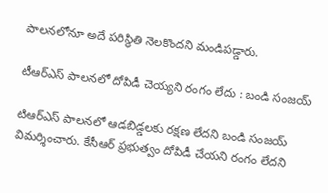పాలనలోనూ అదే పరిస్థితి నెలకొందని మండిపడ్డారు.

టీఆర్ఎస్ పాలనలో దోపిడీ చెయ్యని రంగం లేదు : బండి సంజయ్

టిఆర్ఎస్ పాలనలో ఆడబిడ్డలకు రక్షణ లేదని బండి సంజయ్ విమర్శించారు. కేసీఆర్ ప్రభుత్వం దోపిడీ చేయని రంగం లేదని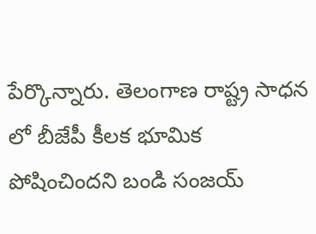పేర్కొన్నారు. తెలంగాణ రాష్ట్ర సాధన లో బీజేపీ కీలక భూమిక పోషించిందని బండి సంజయ్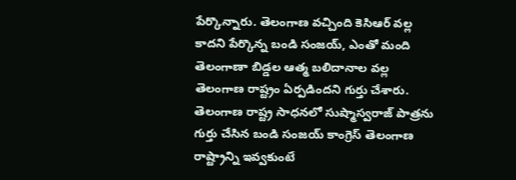పేర్కొన్నారు. తెలంగాణ వచ్చింది కెసిఆర్ వల్ల కాదని పేర్కొన్న బండి సంజయ్, ఎంతో మంది తెలంగాణా బిడ్డల ఆత్మ బలిదానాల వల్ల తెలంగాణ రాష్ట్రం ఏర్పడిందని గుర్తు చేశారు. తెలంగాణ రాష్ట్ర సాధనలో సుష్మాస్వరాజ్ పాత్రను గుర్తు చేసిన బండి సంజయ్ కాంగ్రెస్ తెలంగాణ రాష్ట్రాన్ని ఇవ్వకుంటే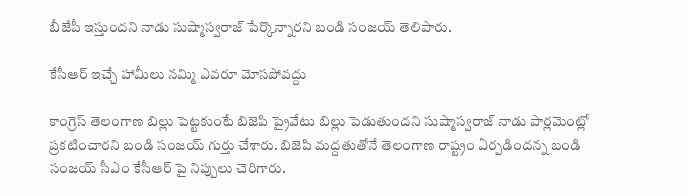బీజేపీ ఇస్తుందని నాడు సుష్మాస్వరాజ్ పేర్కొన్నారని బండి సంజయ్ తెలిపారు.

కేసీఆర్ ఇచ్చే హామీలు నమ్మి ఎవరూ మోసపోవద్దు

కాంగ్రెస్ తెలంగాణ బిల్లు పెట్టకుంటే బిజెపి ప్రైవేటు బిల్లు పెడుతుందని సుష్మాస్వరాజ్ నాడు పార్లమెంట్లో ప్రకటించారని బండి సంజయ్ గుర్తు చేశారు. బిజెపి మద్దతుతోనే తెలంగాణ రాష్ట్రం ఏర్పడిందన్న బండి సంజయ్ సీఎం కేసీఆర్ పై నిప్పులు చెరిగారు.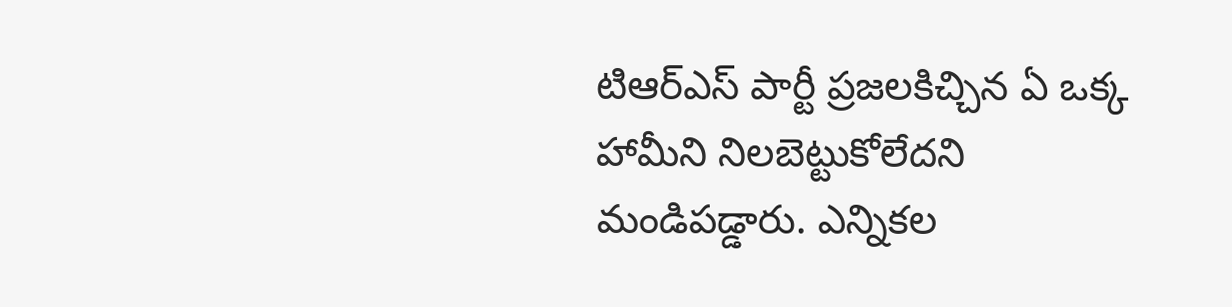టిఆర్ఎస్ పార్టీ ప్రజలకిచ్చిన ఏ ఒక్క హామీని నిలబెట్టుకోలేదని మండిపడ్డారు. ఎన్నికల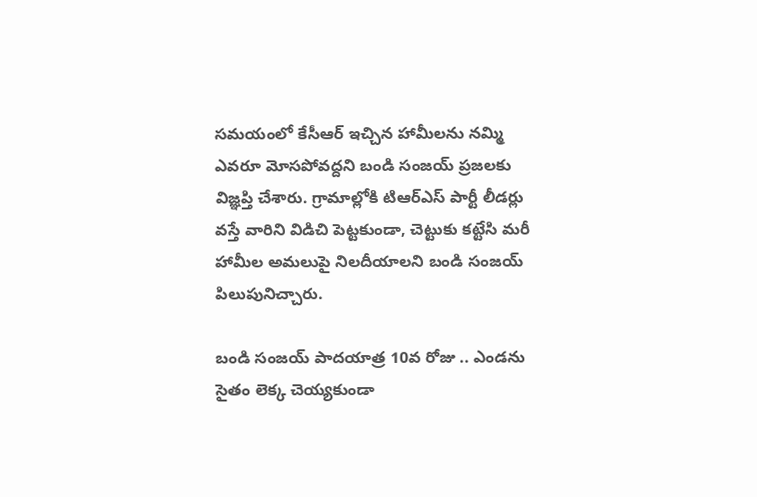సమయంలో కేసీఆర్ ఇచ్చిన హామీలను నమ్మి ఎవరూ మోసపోవద్దని బండి సంజయ్ ప్రజలకు విజ్ఞప్తి చేశారు. గ్రామాల్లోకి టిఆర్ఎస్ పార్టీ లీడర్లు వస్తే వారిని విడిచి పెట్టకుండా, చెట్టుకు కట్టేసి మరీ హామీల అమలుపై నిలదీయాలని బండి సంజయ్ పిలుపునిచ్చారు.

బండి సంజయ్ పాదయాత్ర 10వ రోజు .. ఎండను సైతం లెక్క చెయ్యకుండా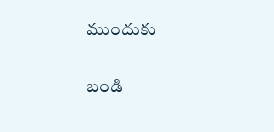ముందుకు

బండి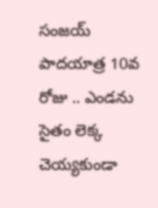సంజయ్ పాదయాత్ర 10వ రోజు .. ఎండను సైతం లెక్క చెయ్యకుండా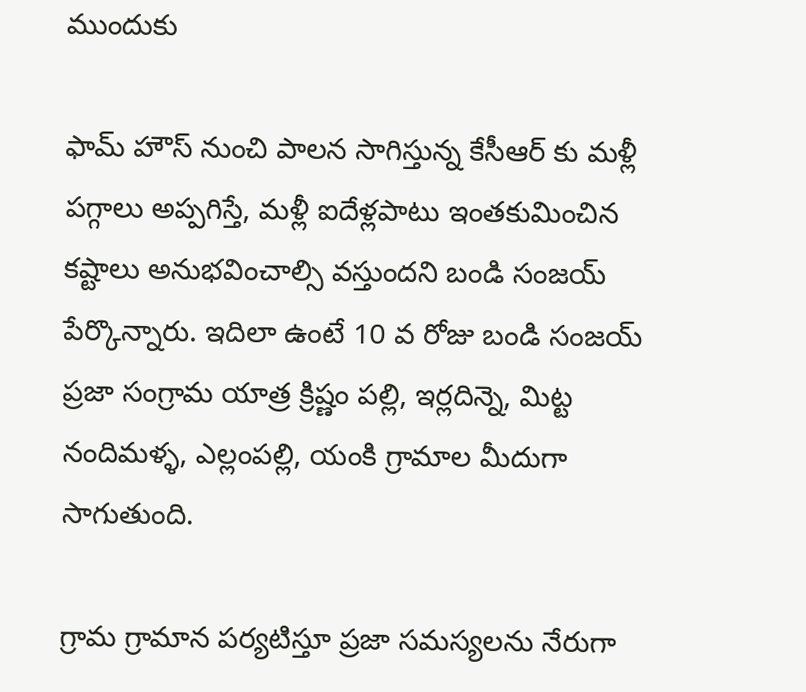ముందుకు

ఫామ్ హౌస్ నుంచి పాలన సాగిస్తున్న కేసీఆర్ కు మళ్లీ పగ్గాలు అప్పగిస్తే, మళ్లీ ఐదేళ్లపాటు ఇంతకుమించిన కష్టాలు అనుభవించాల్సి వస్తుందని బండి సంజయ్ పేర్కొన్నారు. ఇదిలా ఉంటే 10 వ రోజు బండి సంజయ్ ప్రజా సంగ్రామ యాత్ర క్రిష్ణం పల్లి, ఇర్లదిన్నె, మిట్ట నందిమళ్ళ, ఎల్లంపల్లి, యంకి గ్రామాల మీదుగా సాగుతుంది.

గ్రామ గ్రామాన పర్యటిస్తూ ప్రజా సమస్యలను నేరుగా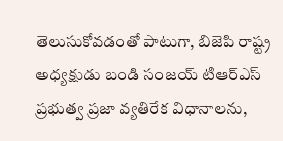తెలుసుకోవడంతో పాటుగా, బిజెపి రాష్ట్ర అధ్యక్షుడు బండి సంజయ్ టిఆర్ఎస్ ప్రభుత్వ ప్రజా వ్యతిరేక విధానాలను,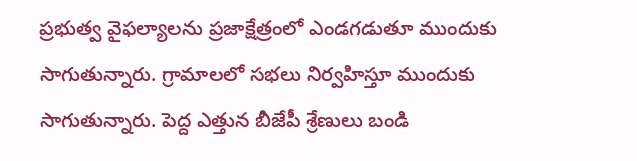ప్రభుత్వ వైఫల్యాలను ప్రజాక్షేత్రంలో ఎండగడుతూ ముందుకు సాగుతున్నారు. గ్రామాలలో సభలు నిర్వహిస్తూ ముందుకు సాగుతున్నారు. పెద్ద ఎత్తున బీజేపీ శ్రేణులు బండి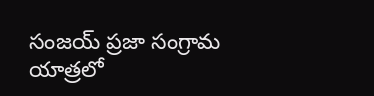సంజయ్ ప్రజా సంగ్రామ యాత్రలో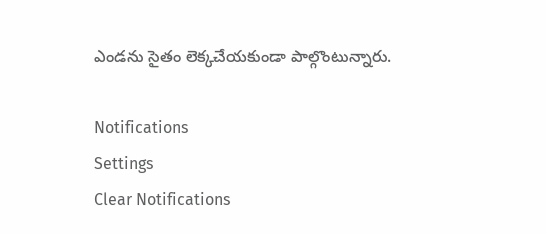ఎండను సైతం లెక్కచేయకుండా పాల్గొంటున్నారు.

Notifications
Settings
Clear Notifications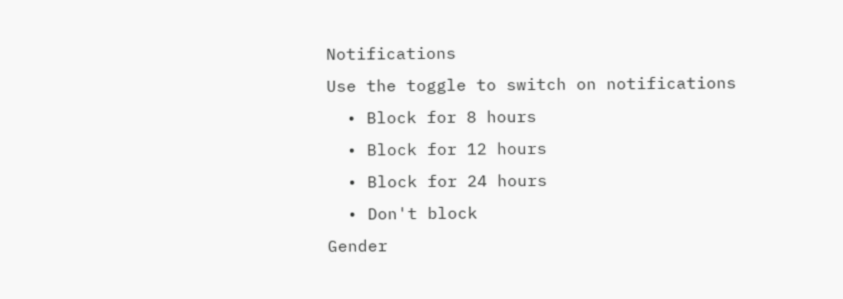Notifications
Use the toggle to switch on notifications
  • Block for 8 hours
  • Block for 12 hours
  • Block for 24 hours
  • Don't block
Gender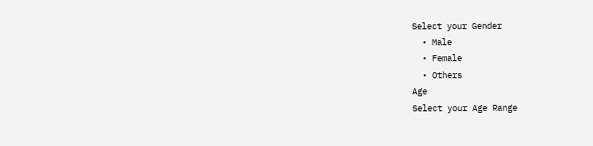Select your Gender
  • Male
  • Female
  • Others
Age
Select your Age Range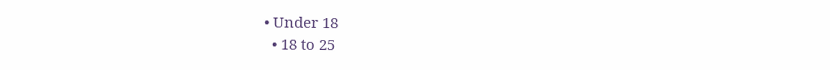• Under 18
  • 18 to 25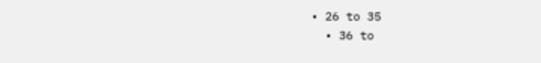• 26 to 35
  • 36 to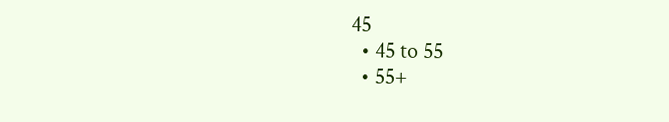45
  • 45 to 55
  • 55+